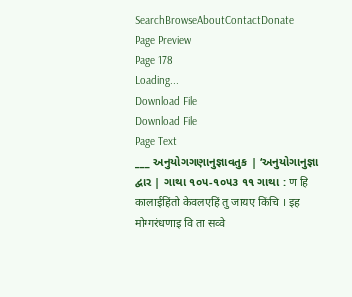SearchBrowseAboutContactDonate
Page Preview
Page 178
Loading...
Download File
Download File
Page Text
___ અનુયોગગણાનુજ્ઞાવતુક | ‘અનુયોગાનુજ્ઞા દ્વાર | ગાથા ૧૦૫-૧૦૫૩ ૧૧ ગાથા : ण हि कालाईहिंतो केवलएहिं तु जायए किंचि । इह मोग्गरंधणाइ वि ता सव्वे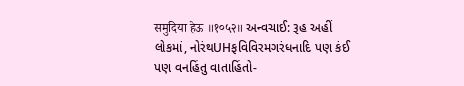समुदिया हेऊ ॥१०५२॥ અન્વચાઈ: રૂહ અહીં લોકમાં, નોરંથUHફવિવિરમગરંધનાદિ પણ કંઈ પણ વનહિંતુ વાતાહિંતો-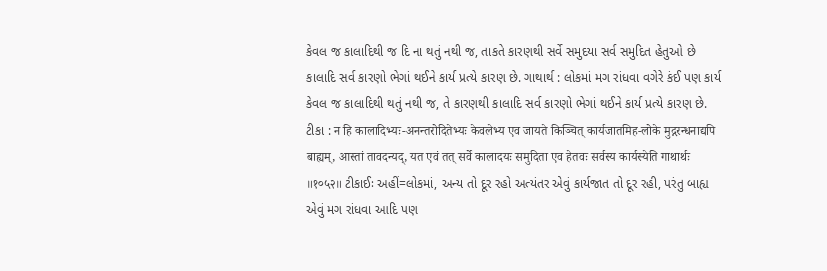કેવલ જ કાલાદિથી જ દિ ના થતું નથી જ, તાકતે કારણથી સર્વે સમુદયા સર્વ સમુદિત હેતુઓ છે કાલાદિ સર્વ કારણો ભેગાં થઈને કાર્ય પ્રત્યે કારણ છે. ગાથાર્થ : લોકમાં મગ રાંધવા વગેરે કંઈ પણ કાર્ય કેવલ જ કાલાદિથી થતું નથી જ, તે કારણથી કાલાદિ સર્વ કારણો ભેગાં થઈને કાર્ય પ્રત્યે કારણ છે. ટીકા : न हि कालादिभ्यः-अनन्तरोदितेभ्यः केवलेभ्य एव जायते किञ्चित् कार्यजातमिह-लोके मुद्गरन्धनाद्यपि बाह्यम्, आस्तां तावदन्यद्, यत एवं तत् सर्वे कालादयः समुदिता एव हेतवः सर्वस्य कार्यस्येति गाथार्थः ॥१०५२॥ ટીકાઈઃ અહીં=લોકમાં, અન્ય તો દૂર રહો અત્યંતર એવું કાર્યજાત તો દૂર રહી, પરંતુ બાહ્ય એવું મગ રાંધવા આદિ પણ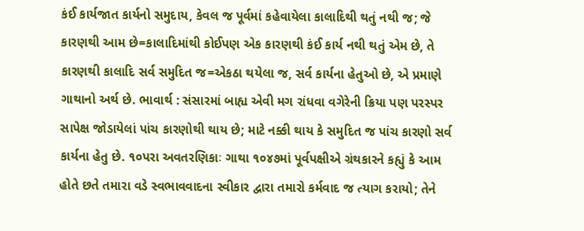કંઈ કાર્યજાત કાર્યનો સમુદાય, કેવલ જ પૂર્વમાં કહેવાયેલા કાલાદિથી થતું નથી જ; જે કારણથી આમ છે=કાલાદિમાંથી કોઈપણ એક કારણથી કંઈ કાર્ય નથી થતું એમ છે, તે કારણથી કાલાદિ સર્વ સમુદિત જ=એકઠા થયેલા જ, સર્વ કાર્યના હેતુઓ છે, એ પ્રમાણે ગાથાનો અર્થ છે. ભાવાર્થ : સંસારમાં બાહ્ય એવી મગ રાંધવા વગેરેની ક્રિયા પણ પરસ્પર સાપેક્ષ જોડાયેલાં પાંચ કારણોથી થાય છે; માટે નક્કી થાય કે સમુદિત જ પાંચ કારણો સર્વ કાર્યના હેતુ છે. ૧૦પરા અવતરણિકાઃ ગાથા ૧૦૪૭માં પૂર્વપક્ષીએ ગ્રંથકારને કહ્યું કે આમ હોતે છતે તમારા વડે સ્વભાવવાદના સ્વીકાર દ્વારા તમારો કર્મવાદ જ ત્યાગ કરાયો; તેને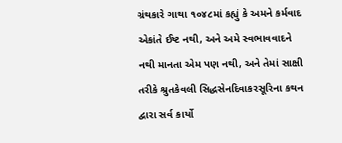ગ્રંથકારે ગાથા ૧૦૪૮માં કહ્યું કે અમને કર્મવાદ એકાંતે ઈષ્ટ નથી, અને અમે સ્વભાવવાદને નથી માનતા એમ પણ નથી, અને તેમાં સાક્ષી તરીકે શ્રુતકેવલી સિદ્ધસેનદિવાકરસૂરિના કથન દ્વારા સર્વ કાર્યો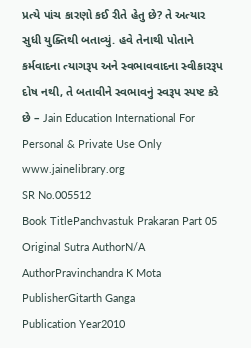પ્રત્યે પાંચ કારણો કઈ રીતે હેતુ છે? તે અત્યાર સુધી યુક્તિથી બતાવ્યું. હવે તેનાથી પોતાને કર્મવાદના ત્યાગરૂપ અને સ્વભાવવાદના સ્વીકારરૂપ દોષ નથી, તે બતાવીને સ્વભાવનું સ્વરૂપ સ્પષ્ટ કરે છે – Jain Education International For Personal & Private Use Only www.jainelibrary.org
SR No.005512
Book TitlePanchvastuk Prakaran Part 05
Original Sutra AuthorN/A
AuthorPravinchandra K Mota
PublisherGitarth Ganga
Publication Year2010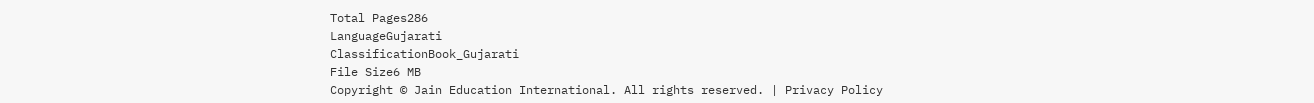Total Pages286
LanguageGujarati
ClassificationBook_Gujarati
File Size6 MB
Copyright © Jain Education International. All rights reserved. | Privacy Policy